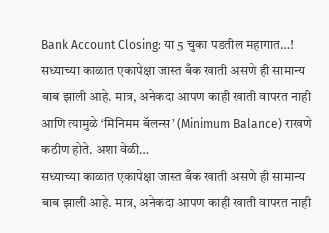Bank Account Closing: या 5 चुका पडतील महागात…!
सध्याच्या काळात एकापेक्षा जास्त बँक खाती असणे ही सामान्य बाब झाली आहे. मात्र, अनेकदा आपण काही खाती वापरत नाही आणि त्यामुळे ‘मिनिमम बॅलन्स’ (Minimum Balance) राखणे कठीण होते. अशा वेळी…
सध्याच्या काळात एकापेक्षा जास्त बँक खाती असणे ही सामान्य बाब झाली आहे. मात्र, अनेकदा आपण काही खाती वापरत नाही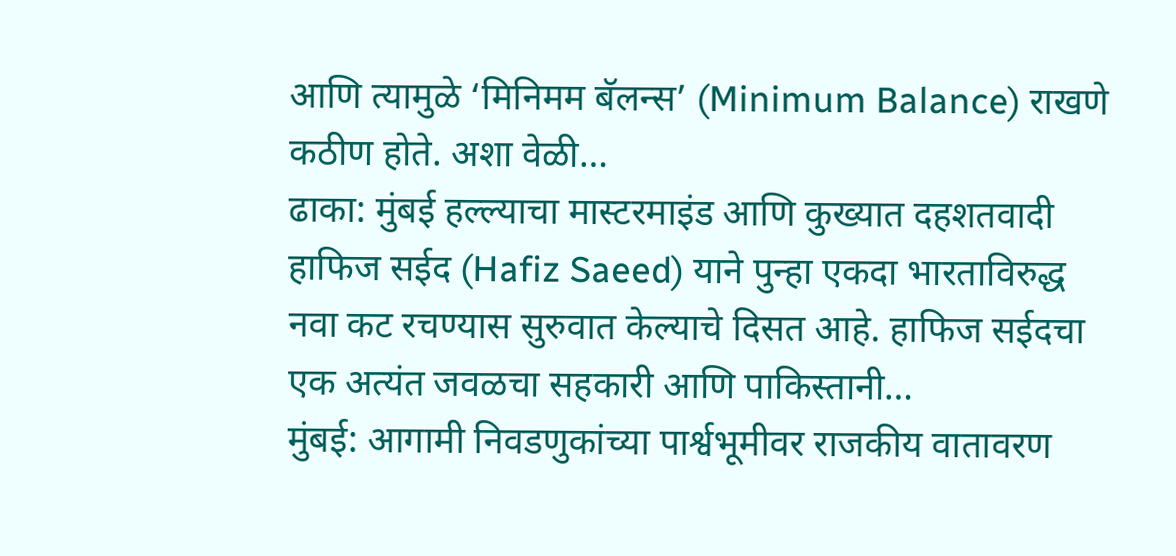आणि त्यामुळे ‘मिनिमम बॅलन्स’ (Minimum Balance) राखणे कठीण होते. अशा वेळी…
ढाका: मुंबई हल्ल्याचा मास्टरमाइंड आणि कुख्यात दहशतवादी हाफिज सईद (Hafiz Saeed) याने पुन्हा एकदा भारताविरुद्ध नवा कट रचण्यास सुरुवात केल्याचे दिसत आहे. हाफिज सईदचा एक अत्यंत जवळचा सहकारी आणि पाकिस्तानी…
मुंबई: आगामी निवडणुकांच्या पार्श्वभूमीवर राजकीय वातावरण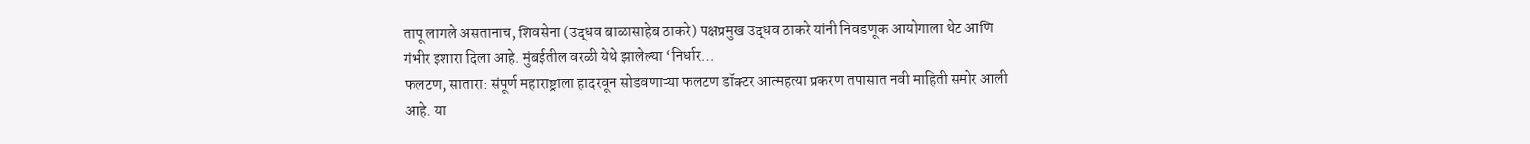तापू लागले असतानाच, शिवसेना (उद्धव बाळासाहेब ठाकरे) पक्षप्रमुख उद्धव ठाकरे यांनी निवडणूक आयोगाला थेट आणि गंभीर इशारा दिला आहे. मुंबईतील वरळी येथे झालेल्या ‘निर्धार…
फलटण, सातारा: संपूर्ण महाराष्ट्राला हादरवून सोडवणाऱ्या फलटण डॉक्टर आत्महत्या प्रकरण तपासात नवी माहिती समोर आली आहे. या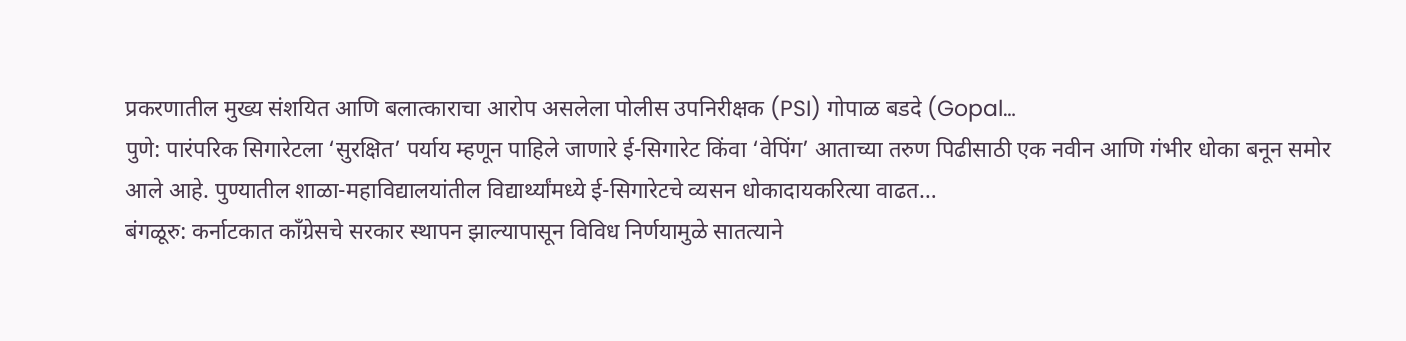प्रकरणातील मुख्य संशयित आणि बलात्काराचा आरोप असलेला पोलीस उपनिरीक्षक (PSI) गोपाळ बडदे (Gopal…
पुणे: पारंपरिक सिगारेटला ‘सुरक्षित’ पर्याय म्हणून पाहिले जाणारे ई-सिगारेट किंवा ‘वेपिंग’ आताच्या तरुण पिढीसाठी एक नवीन आणि गंभीर धोका बनून समोर आले आहे. पुण्यातील शाळा-महाविद्यालयांतील विद्यार्थ्यांमध्ये ई-सिगारेटचे व्यसन धोकादायकरित्या वाढत…
बंगळूरु: कर्नाटकात काँग्रेसचे सरकार स्थापन झाल्यापासून विविध निर्णयामुळे सातत्याने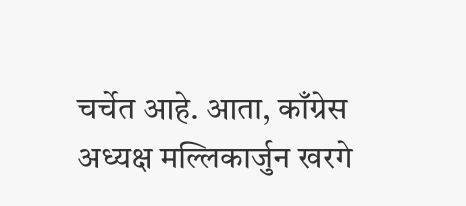चर्चेत आहे. आता, काँग्रेस अध्यक्ष मल्लिकार्जुन खरगे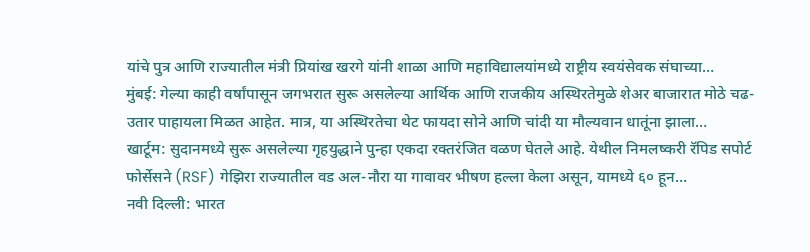यांचे पुत्र आणि राज्यातील मंत्री प्रियांख खरगे यांनी शाळा आणि महाविद्यालयांमध्ये राष्ट्रीय स्वयंसेवक संघाच्या…
मुंबई: गेल्या काही वर्षांपासून जगभरात सुरू असलेल्या आर्थिक आणि राजकीय अस्थिरतेमुळे शेअर बाजारात मोठे चढ-उतार पाहायला मिळत आहेत. मात्र, या अस्थिरतेचा थेट फायदा सोने आणि चांदी या मौल्यवान धातूंना झाला…
खार्टूम: सुदानमध्ये सुरू असलेल्या गृहयुद्धाने पुन्हा एकदा रक्तरंजित वळण घेतले आहे. येथील निमलष्करी रॅपिड सपोर्ट फोर्सेसने (RSF) गेझिरा राज्यातील वड अल-नौरा या गावावर भीषण हल्ला केला असून, यामध्ये ६० हून…
नवी दिल्ली: भारत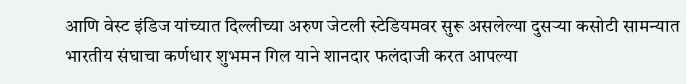आणि वेस्ट इंडिज यांच्यात दिल्लीच्या अरुण जेटली स्टेडियमवर सुरू असलेल्या दुसऱ्या कसोटी सामन्यात भारतीय संघाचा कर्णधार शुभमन गिल याने शानदार फलंदाजी करत आपल्या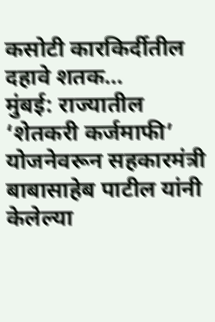कसोटी कारकिर्दीतील दहावे शतक…
मुंबई: राज्यातील ‘शेतकरी कर्जमाफी’ योजनेवरून सहकारमंत्री बाबासाहेब पाटील यांनी केलेल्या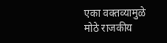एका वक्तव्यामुळे मोठे राजकीय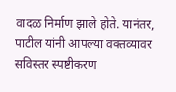वादळ निर्माण झाले होते. यानंतर, पाटील यांनी आपल्या वक्तव्यावर सविस्तर स्पष्टीकरण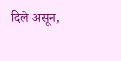दिले असून,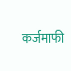कर्जमाफी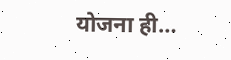योजना ही…